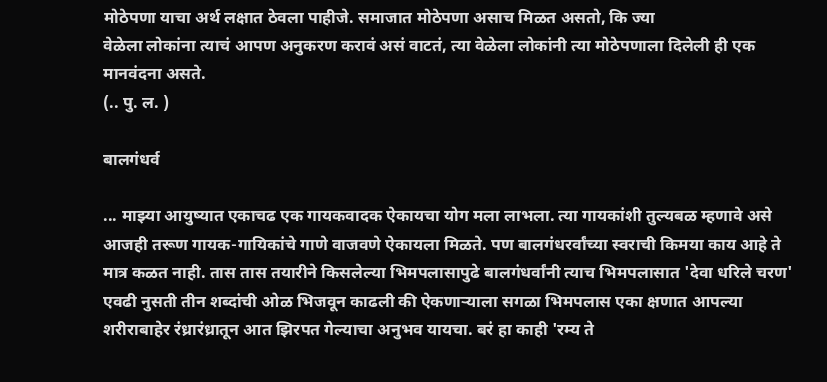मोठेपणा याचा अर्थ लक्षात ठेवला पाहीजे. समाजात मोठेपणा असाच मिळत असतो, कि ज्या
वेळेला लोकांना त्याचं आपण अनुकरण करावं असं वाटतं, त्या वेळेला लोकांनी त्या मोठेपणाला दिलेली ही एक मानवंदना असते.
(.. पु. ल. )

बालगंधर्व

... माझ्या आयुष्यात एकाचढ एक गायकवादक ऐकायचा योग मला लाभला. त्या गायकांशी तुल्यबळ म्हणावे असे आजही तरूण गायक-गायिकांचे गाणे वाजवणे ऐकायला मिळते. पण बालगंधरर्वांच्या स्वराची किमया काय आहे ते मात्र कळत नाही. तास तास तयारीने किसलेल्या भिमपलासापुढे बालगंधर्वांनी त्याच भिमपलासात 'देवा धरिले चरण' एवढी नुसती तीन शब्दांची ओळ भिजवून काढली की ऐकणाऱ्याला सगळा भिमपलास एका क्षणात आपल्या शरीराबाहेर रंध्रारंध्रातून आत झिरपत गेल्याचा अनुभव यायचा. बरं हा काही 'रम्य ते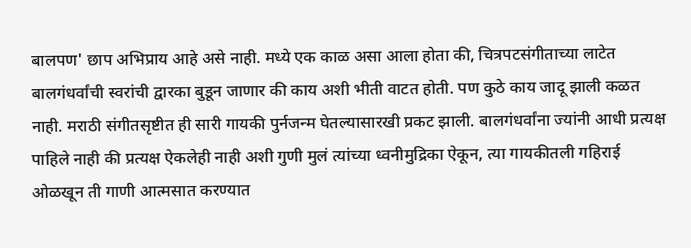बालपण' छाप अभिप्राय आहे असे नाही. मध्ये एक काळ असा आला होता की, चित्रपटसंगीताच्या लाटेत बालगंधर्वांची स्वरांची द्वारका बुडून जाणार की काय अशी भीती वाटत होती. पण कुठे काय जादू झाली कळत नाही. मराठी संगीतसृष्टीत ही सारी गायकी पुर्नजन्म घेतल्यासारखी प्रकट झाली. बालगंधर्वांना ज्यांनी आधी प्रत्यक्ष पाहिले नाही की प्रत्यक्ष ऐकलेही नाही अशी गुणी मुलं त्यांच्या ध्वनीमुद्रिका ऐकून, त्या गायकीतली गहिराई ओळखून ती गाणी आत्मसात करण्यात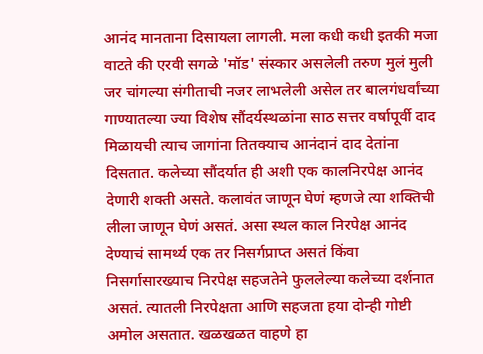आनंद मानताना दिसायला लागली. मला कधी कधी इतकी मजा वाटते की एरवी सगळे 'मॉड' संस्कार असलेली तरुण मुलं मुली जर चांगल्या संगीताची नजर लाभलेली असेल तर बालगंधर्वांच्या गाण्यातल्या ज्या विशेष सौंदर्यस्थळांना साठ सत्तर वर्षापूर्वी दाद मिळायची त्याच जागांना तितक्याच आनंदानं दाद देतांना दिसतात. कलेच्या सौंदर्यात ही अशी एक कालनिरपेक्ष आनंद देणारी शक्ती असते. कलावंत जाणून घेणं म्हणजे त्या शक्तिची लीला जाणून घेणं असतं. असा स्थल काल निरपेक्ष आनंद देण्याचं सामर्थ्य एक तर निसर्गप्राप्त असतं किंवा निसर्गासारख्याच निरपेक्ष सहजतेने फुललेल्या कलेच्या दर्शनात असतं. त्यातली निरपेक्षता आणि सहजता हया दोन्ही गोष्टी अमोल असतात. खळखळत वाहणे हा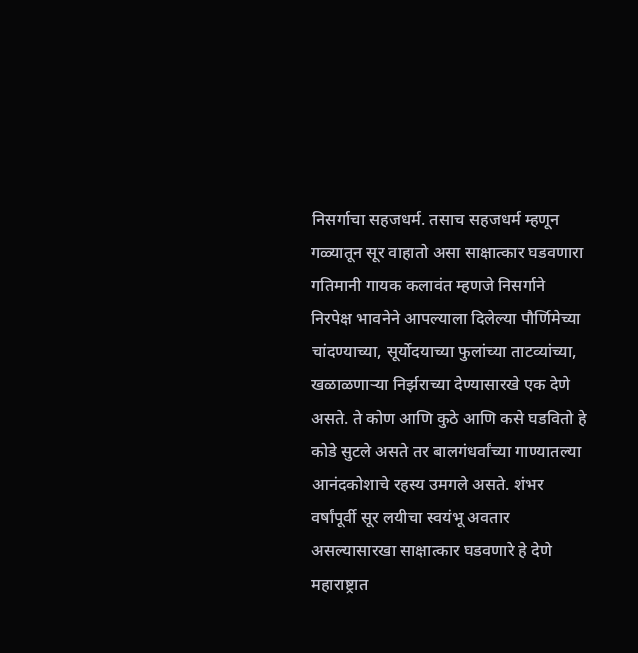निसर्गाचा सहजधर्म. तसाच सहजधर्म म्हणून गळ्यातून सूर वाहातो असा साक्षात्कार घडवणारा गतिमानी गायक कलावंत म्हणजे निसर्गाने निरपेक्ष भावनेने आपल्याला दिलेल्या पौर्णिमेच्या चांदण्याच्या, सूर्योदयाच्या फुलांच्या ताटव्यांच्या, खळाळणाऱ्या निर्झराच्या देण्यासारखे एक देणे असते. ते कोण आणि कुठे आणि कसे घडवितो हे कोडे सुटले असते तर बालगंधर्वांच्या गाण्यातल्या आनंदकोशाचे रहस्य उमगले असते. शंभर वर्षांपूर्वी सूर लयीचा स्वयंभू अवतार असल्यासारखा साक्षात्कार घडवणारे हे देणे महाराष्ट्रात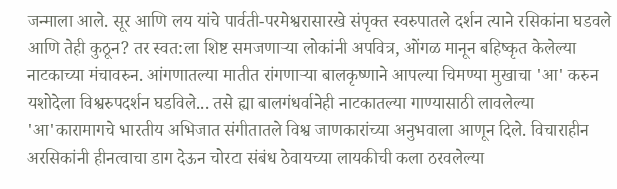जन्माला आले. सूर आणि लय यांचे पार्वती-परमेश्वरासारखे संपृक्त स्वरुपातले दर्शन त्याने रसिकांना घडवले आणि तेही कुठून? तर स्वत:ला शिष्ट समजणाऱ्या लोकांनी अपवित्र, ओंगळ मानून बहिष्कृत केलेल्या नाटकाच्या मंचावरुन. आंगणातल्या मातीत रांगणाऱ्या बालकृष्णाने आपल्या चिमण्या मुखाचा 'आ' करुन यशोदेला विश्वरुपदर्शन घडविले... तसे ह्या बालगंधर्वानेही नाटकातल्या गाण्यासाठी लावलेल्या 'आ'कारामागचे भारतीय अभिजात संगीतातले विश्व जाणकारांच्या अनुभवाला आणून दिले. विचाराहीन अरसिकांनी हीनत्वाचा डाग देऊन चोरटा संबंध ठेवायच्या लायकीची कला ठरवलेल्या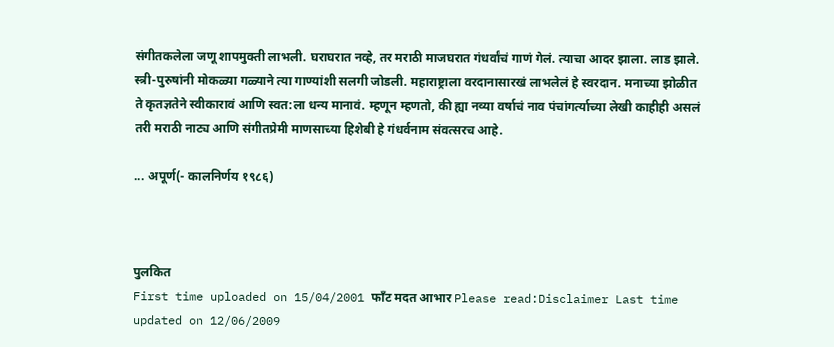संगीतकलेला जणू शापमुक्ती लाभली. घराघरात नव्हे, तर मराठी माजघरात गंधर्वांचं गाणं गेलं. त्याचा आदर झाला. लाड झाले. स्त्री-पुरुषांनी मोकळ्या गळ्याने त्या गाण्यांशी सलगी जोडली. महाराष्ट्राला वरदानासारखं लाभलेलं हे स्वरदान. मनाच्या झोळीत ते कृतज्ञतेने स्वीकारावं आणि स्वत:ला धन्य मानावं. म्हणून म्हणतो, की ह्या नव्या वर्षाचं नाव पंचांगर्त्याच्या लेखी काहीही असलं तरी मराठी नाट्य आणि संगीतप्रेमी माणसाच्या हिशेबी हे गंधर्वनाम संवत्सरच आहे.

... अपूर्ण(- कालनिर्णय १९८६)



पुलकित
First time uploaded on 15/04/2001 फाँट मदत आभार Please read:Disclaimer Last time updated on 12/06/2009